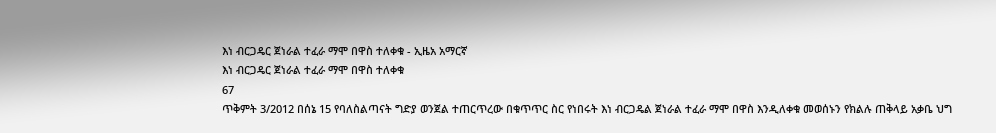እነ ብርጋዴር ጀነራል ተፈራ ማሞ በዋስ ተለቀቁ - ኢዜአ አማርኛ
እነ ብርጋዴር ጀነራል ተፈራ ማሞ በዋስ ተለቀቁ
67
ጥቅምት 3/2012 በሰኔ 15 የባለስልጣናት ግድያ ወንጀል ተጠርጥረው በቁጥጥር ስር የነበሩት እነ ብርጋዴል ጀነራል ተፈራ ማሞ በዋስ እንዲለቀቁ መወሰኑን የክልሉ ጠቅላይ አቃቤ ህግ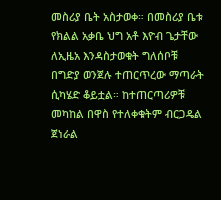መስሪያ ቤት አስታወቀ። በመስሪያ ቤቱ የክልል አቃቤ ህግ አቶ እዮብ ጌታቸው ለኢዜአ እንዳስታወቁት ግለሰቦቹ በግድያ ወንጀሉ ተጠርጥረው ማጣራት ሲካሄድ ቆይቷል። ከተጠርጣሪዎቹ መካከል በዋስ የተለቀቁትም ብርጋዴል ጀነራል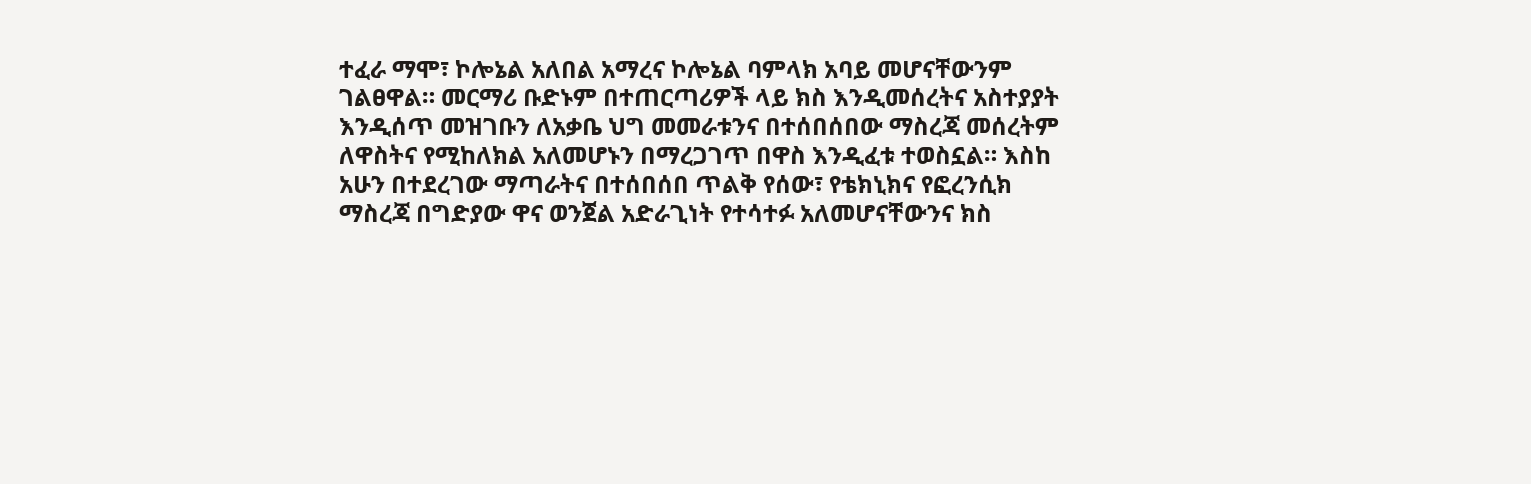ተፈራ ማሞ፣ ኮሎኔል አለበል አማረና ኮሎኔል ባምላክ አባይ መሆናቸውንም ገልፀዋል። መርማሪ ቡድኑም በተጠርጣሪዎች ላይ ክስ እንዲመሰረትና አስተያያት እንዲሰጥ መዝገቡን ለአቃቤ ህግ መመራቱንና በተሰበሰበው ማስረጃ መሰረትም ለዋስትና የሚከለክል አለመሆኑን በማረጋገጥ በዋስ እንዲፈቱ ተወስኗል። እስከ አሁን በተደረገው ማጣራትና በተሰበሰበ ጥልቅ የሰው፣ የቴክኒክና የፎረንሲክ ማስረጃ በግድያው ዋና ወንጀል አድራጊነት የተሳተፉ አለመሆናቸውንና ክስ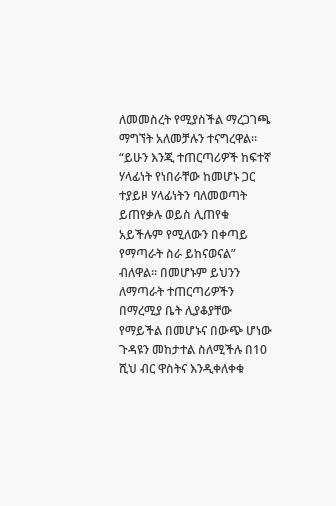ለመመስረት የሚያስችል ማረጋገጫ ማግኘት አለመቻሉን ተናግረዋል። “ይሁን እንጂ ተጠርጣሪዎች ከፍተኛ ሃላፊነት የነበራቸው ከመሆኑ ጋር ተያይዞ ሃላፊነትን ባለመወጣት ይጠየቃሉ ወይስ ሊጠየቁ አይችሉም የሚለውን በቀጣይ የማጣራት ስራ ይከናወናል” ብለዋል። በመሆኑም ይህንን ለማጣራት ተጠርጣሪዎችን በማረሚያ ቤት ሊያቆያቸው የማይችል በመሆኑና በውጭ ሆነው ጉዳዩን መከታተል ስለሚችሉ በ10 ሺህ ብር ዋስትና እንዲቀለቀቁ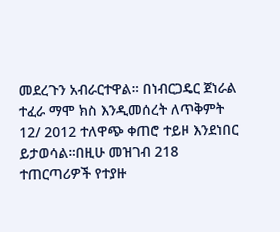መደረጉን አብራርተዋል። በነብርጋዴር ጀነራል ተፈራ ማሞ ክስ እንዲመሰረት ለጥቅምት 12/ 2012 ተለዋጭ ቀጠሮ ተይዞ እንደነበር ይታወሳል።በዚሁ መዝገብ 218 ተጠርጣሪዎች የተያዙ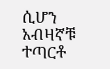ሲሆን አብዛኛቹ ተጣርቶ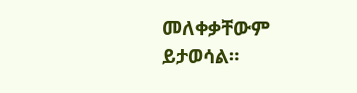መለቀቃቸውም ይታወሳል።